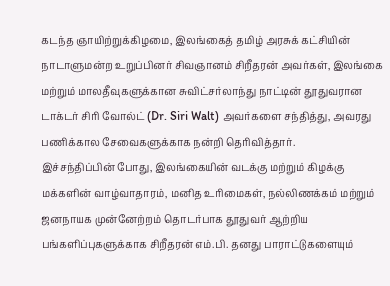கடந்த ஞாயிற்றுக்கிழமை, இலங்கைத் தமிழ் அரசுக் கட்சியின் நாடாளுமன்ற உறுப்பினர் சிவஞானம் சிறீதரன் அவர்கள், இலங்கை மற்றும் மாலதீவுகளுக்கான சுவிட்சர்லாந்து நாட்டின் தூதுவரான டாக்டர் சிரி வோல்ட் (Dr. Siri Walt) அவர்களை சந்தித்து, அவரது பணிக்கால சேவைகளுக்காக நன்றி தெரிவித்தார்.
இச்சந்திப்பின் போது, இலங்கையின் வடக்கு மற்றும் கிழக்கு மக்களின் வாழ்வாதாரம், மனித உரிமைகள், நல்லிணக்கம் மற்றும் ஜனநாயக முன்னேற்றம் தொடர்பாக தூதுவர் ஆற்றிய பங்களிப்புகளுக்காக சிறீதரன் எம்.பி. தனது பாராட்டுகளையும்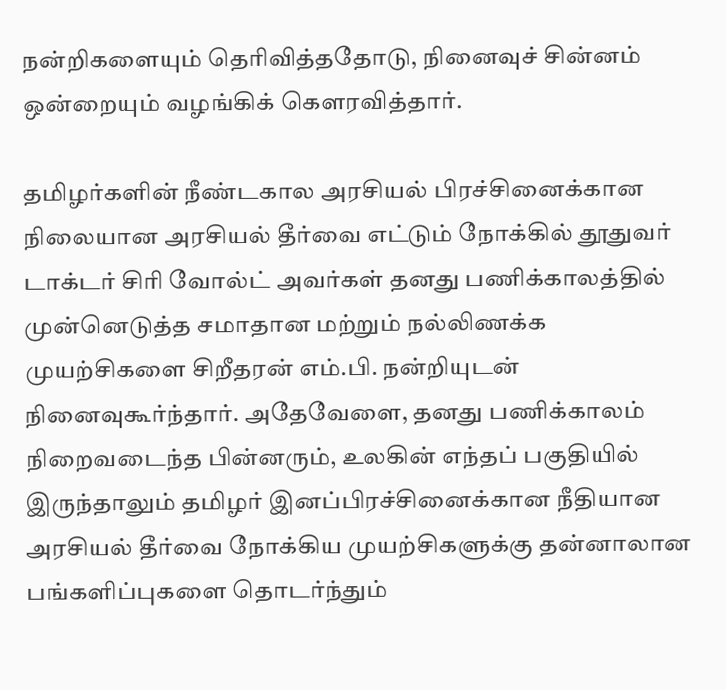நன்றிகளையும் தெரிவித்ததோடு, நினைவுச் சின்னம் ஒன்றையும் வழங்கிக் கௌரவித்தார்.

தமிழர்களின் நீண்டகால அரசியல் பிரச்சினைக்கான நிலையான அரசியல் தீர்வை எட்டும் நோக்கில் தூதுவர் டாக்டர் சிரி வோல்ட் அவர்கள் தனது பணிக்காலத்தில் முன்னெடுத்த சமாதான மற்றும் நல்லிணக்க முயற்சிகளை சிறீதரன் எம்.பி. நன்றியுடன் நினைவுகூர்ந்தார். அதேவேளை, தனது பணிக்காலம் நிறைவடைந்த பின்னரும், உலகின் எந்தப் பகுதியில் இருந்தாலும் தமிழர் இனப்பிரச்சினைக்கான நீதியான அரசியல் தீர்வை நோக்கிய முயற்சிகளுக்கு தன்னாலான பங்களிப்புகளை தொடர்ந்தும்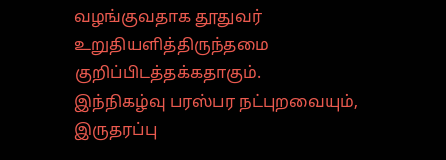வழங்குவதாக தூதுவர் உறுதியளித்திருந்தமை குறிப்பிடத்தக்கதாகும்.
இந்நிகழ்வு பரஸ்பர நட்புறவையும், இருதரப்பு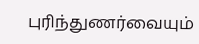புரிந்துணர்வையும்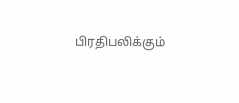பிரதிபலிக்கும்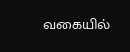வகையில்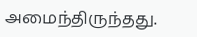அமைந்திருந்தது.